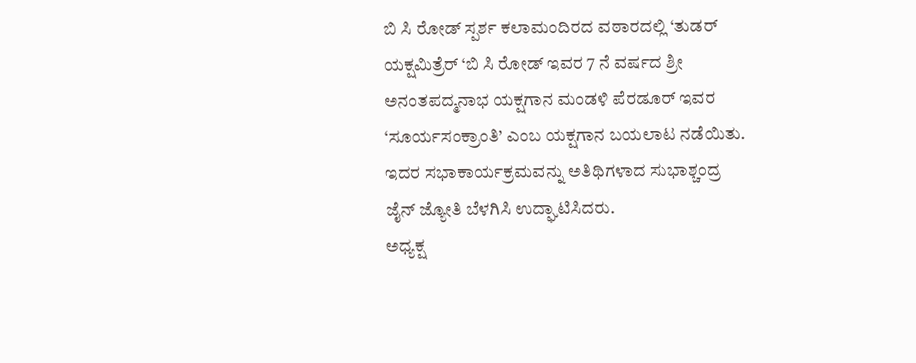ಬಿ ಸಿ ರೋಡ್ ಸ್ಪರ್ಶ ಕಲಾಮಂದಿರದ ವಠಾರದಲ್ಲಿ ‘ತುಡರ್ ಯಕ್ಷಮಿತ್ರೆರ್ ‘ಬಿ ಸಿ ರೋಡ್ ಇವರ 7 ನೆ ವರ್ಷದ ಶ್ರೀ ಅನಂತಪದ್ಮನಾಭ ಯಕ್ಷಗಾನ ಮಂಡಳಿ ಪೆರಡೂರ್ ಇವರ ‘ಸೂರ್ಯಸಂಕ್ರಾಂತಿ’ ಎಂಬ ಯಕ್ಷಗಾನ ಬಯಲಾಟ ನಡೆಯಿತು. ಇದರ ಸಭಾಕಾರ್ಯಕ್ರಮವನ್ನು ಅತಿಥಿಗಳಾದ ಸುಭಾಶ್ಚಂದ್ರ ಜೈನ್ ಜ್ಯೋತಿ ಬೆಳಗಿಸಿ ಉದ್ಘಾಟಿಸಿದರು.
ಅಧ್ಯಕ್ಷ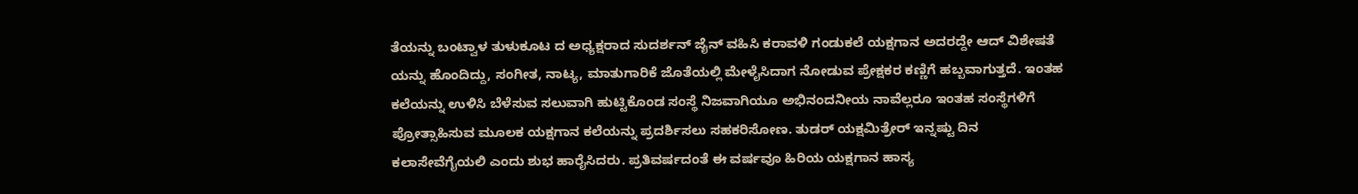ತೆಯನ್ನು ಬಂಟ್ವಾಳ ತುಳುಕೂಟ ದ ಅಧ್ಯಕ್ಷರಾದ ಸುದರ್ಶನ್ ಜೈನ್ ವಹಿಸಿ ಕರಾವಳಿ ಗಂಡುಕಲೆ ಯಕ್ಷಗಾನ ಅದರದ್ದೇ ಆದ್ ವಿಶೇಷತೆ ಯನ್ನು ಹೊಂದಿದ್ದು, ಸಂಗೀತ, ನಾಟ್ಯ, ಮಾತುಗಾರಿಕೆ ಜೊತೆಯಲ್ಲಿ ಮೇಳೈಸಿದಾಗ ನೋಡುವ ಪ್ರೇಕ್ಷಕರ ಕಣ್ಣಿಗೆ ಹಬ್ಬವಾಗುತ್ತದೆ. ಇಂತಹ ಕಲೆಯನ್ನು ಉಳಿಸಿ ಬೆಳೆಸುವ ಸಲುವಾಗಿ ಹುಟ್ಟಿಕೊಂಡ ಸಂಸ್ಥೆ ನಿಜವಾಗಿಯೂ ಅಭಿನಂದನೀಯ ನಾವೆಲ್ಲರೂ ಇಂತಹ ಸಂಸ್ಥೆಗಳಿಗೆ ಪ್ರೋತ್ಸಾಹಿಸುವ ಮೂಲಕ ಯಕ್ಷಗಾನ ಕಲೆಯನ್ನು ಪ್ರದರ್ಶಿಸಲು ಸಹಕರಿಸೋಣ. ತುಡರ್ ಯಕ್ಷಮಿತ್ರೇರ್ ಇನ್ನಷ್ಟು ದಿನ ಕಲಾಸೇವೆಗೈಯಲಿ ಎಂದು ಶುಭ ಹಾರೈಸಿದರು. ಪ್ರತಿವರ್ಷದಂತೆ ಈ ವರ್ಷವೂ ಹಿರಿಯ ಯಕ್ಷಗಾನ ಹಾಸ್ಯ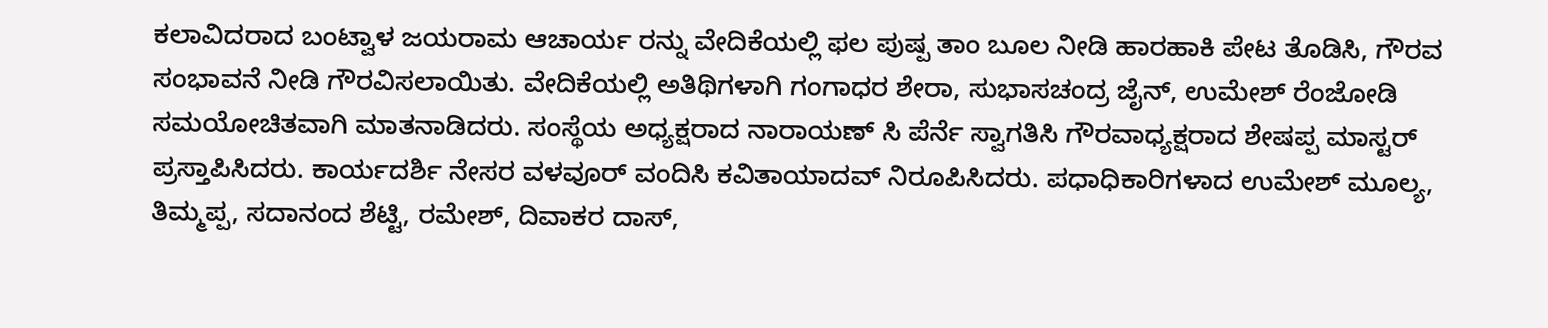ಕಲಾವಿದರಾದ ಬಂಟ್ವಾಳ ಜಯರಾಮ ಆಚಾರ್ಯ ರನ್ನು ವೇದಿಕೆಯಲ್ಲಿ ಫಲ ಪುಷ್ಪ ತಾಂ ಬೂಲ ನೀಡಿ ಹಾರಹಾಕಿ ಪೇಟ ತೊಡಿಸಿ, ಗೌರವ ಸಂಭಾವನೆ ನೀಡಿ ಗೌರವಿಸಲಾಯಿತು. ವೇದಿಕೆಯಲ್ಲಿ ಅತಿಥಿಗಳಾಗಿ ಗಂಗಾಧರ ಶೇರಾ, ಸುಭಾಸಚಂದ್ರ ಜೈನ್, ಉಮೇಶ್ ರೆಂಜೋಡಿ ಸಮಯೋಚಿತವಾಗಿ ಮಾತನಾಡಿದರು. ಸಂಸ್ಥೆಯ ಅಧ್ಯಕ್ಷರಾದ ನಾರಾಯಣ್ ಸಿ ಪೆರ್ನೆ ಸ್ವಾಗತಿಸಿ ಗೌರವಾಧ್ಯಕ್ಷರಾದ ಶೇಷಪ್ಪ ಮಾಸ್ಟರ್ ಪ್ರಸ್ತಾಪಿಸಿದರು. ಕಾರ್ಯದರ್ಶಿ ನೇಸರ ವಳವೂರ್ ವಂದಿಸಿ ಕವಿತಾಯಾದವ್ ನಿರೂಪಿಸಿದರು. ಪಧಾಧಿಕಾರಿಗಳಾದ ಉಮೇಶ್ ಮೂಲ್ಯ, ತಿಮ್ಮಪ್ಪ, ಸದಾನಂದ ಶೆಟ್ಟಿ, ರಮೇಶ್, ದಿವಾಕರ ದಾಸ್,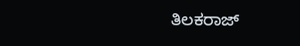ತಿಲಕರಾಜ್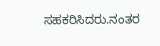ಸಹಕರಿಸಿದರು.ನಂತರ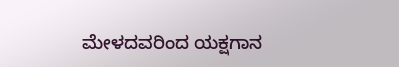ಮೇಳದವರಿಂದ ಯಕ್ಷಗಾನ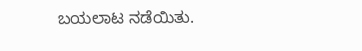ಬಯಲಾಟ ನಡೆಯಿತು.